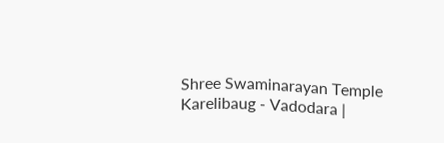Shree Swaminarayan Temple
Karelibaug - Vadodara |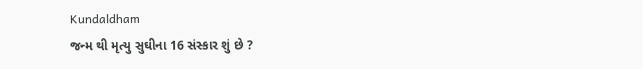Kundaldham
જન્મ થી મૃત્યુ સુઘીના 16 સંસ્કાર શું છે ?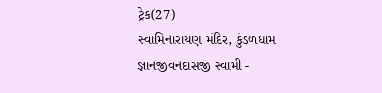ટ્રેક(27)
સ્વામિનારાયણ મંદિર, કુંડળધામ
જ્ઞાનજીવનદાસજી સ્વામી -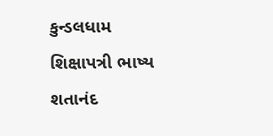કુન્ડલધામ
શિક્ષાપત્રી ભાષ્ય
શતાનંદ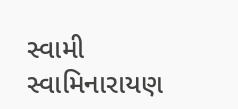સ્વામી
સ્વામિનારાયણ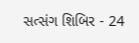સત્સંગ શિબિર - 24